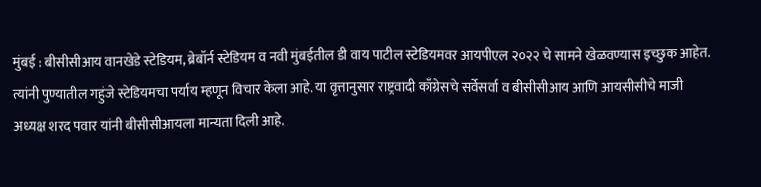मुंबई : बीसीसीआय वानखेडे स्टेडियम, ब्रेबॉर्न स्टेडियम व नवी मुंबईतील डी वाय पाटील स्टेडियमवर आयपीएल २०२२ चे सामने खेळवण्यास इच्छुक आहेत. त्यांनी पुण्यातील गहुंजे स्टेडियमचा पर्याय म्हणून विचार केला आहे. या वृत्तानुसार राष्ट्रवादी काँग्रेसचे सर्वेसर्वा व बीसीसीआय आणि आयसीसीचे माजी अध्यक्ष शरद पवार यांनी बीसीसीआयला मान्यता दिली आहे.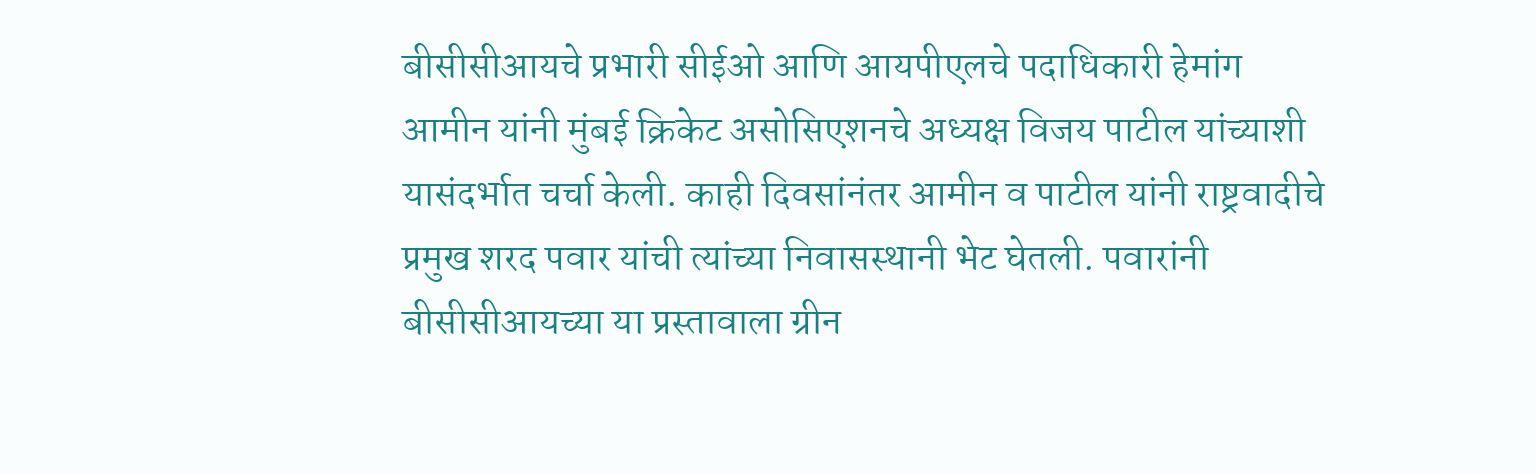बीसीसीआयचे प्रभारी सीईओ आणि आयपीएलचे पदाधिकारी हेमांग आमीन यांनी मुंबई क्रिकेट असोसिएशनचे अध्यक्ष विजय पाटील यांच्याशी यासंदर्भात चर्चा केली. काही दिवसांनंतर आमीन व पाटील यांनी राष्ट्रवादीचे प्रमुख शरद पवार यांची त्यांच्या निवासस्थानी भेट घेतली. पवारांनी बीसीसीआयच्या या प्रस्तावाला ग्रीन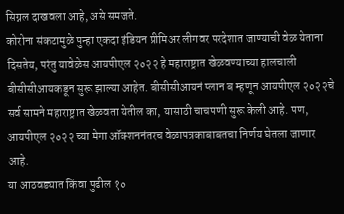सिग्नल दाखवला आहे, असे समजते.
कोरोना संकटामुळे पुन्हा एकदा इंडियन प्रीमिअर लीगवर परदेशात जाण्याची वेळ येताना दिसतेय, परंतु यावेळेस आयपीएल २०२२ हे महाराष्ट्रात खेळवण्याच्या हालचाली बीसीसीआयकडून सुरू झाल्या आहेत. बीसीसीआयनं प्लान ब म्हणून आयपीएल २०२२चे सर्व सामने महाराष्ट्रात खेळवता येतील का, यासाठी चाचपणी सुरू केली आहे. पण, आयपीएल २०२२ च्या मेगा ऑक्शननंतरच वेळापत्रकाबाबतचा निर्णय घेतला जाणार आहे.
या आठवड्यात किंवा पुढील १०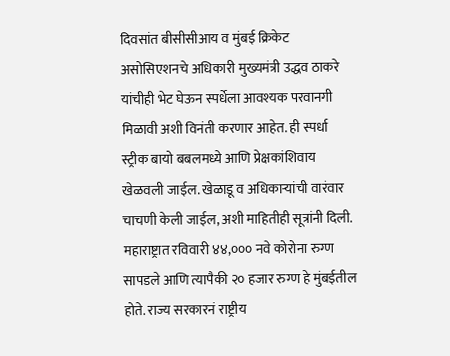दिवसांत बीसीसीआय व मुंबई क्रिकेट असोसिएशनचे अधिकारी मुख्यमंत्री उद्धव ठाकरे यांचीही भेट घेऊन स्पर्धेला आवश्यक परवानगी मिळावी अशी विनंती करणार आहेत. ही स्पर्धा स्ट्रीक बायो बबलमध्ये आणि प्रेक्षकांशिवाय खेळवली जाईल. खेळाडू व अधिकाऱ्यांची वारंवार चाचणी केली जाईल, अशी माहितीही सूत्रांनी दिली. महाराष्ट्रात रविवारी ४४,००० नवे कोरोना रुग्ण सापडले आणि त्यापैकी २० हजार रुग्ण हे मुंबईतील होते. राज्य सरकारनं राष्ट्रीय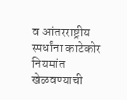व आंतरराष्ट्रीय स्पर्धांना काटेकोर नियमांत खेळवण्याची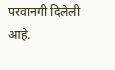परवानगी दिलेली आहे.